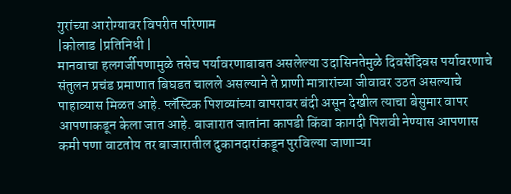गुरांच्या आरोग्यावर विपरीत परिणाम
|कोलाड |प्रतिनिधी |
मानवाचा हलगर्जीपणामुळे तसेच पर्यावरणाबाबत असलेल्या उदासिनतेमुळे दिवसेंदिवस पर्यावरणाचे संतुलन प्रचंड प्रमाणात बिघडत चालले असल्याने ते प्राणी मात्रारांच्या जीवावर उठत असल्याचे पाहाव्यास मिळत आहे. प्लॅस्टिक पिशव्यांच्या वापरावर बंदी असून देखील त्याचा बेसुमार वापर आपणाकडून केला जात आहे. बाजारात जातांना कापडी किंवा कागदी पिशवी नेण्यास आपणास कमी पणा वाटतोय तर बाजारातील दुकानदारांकडून पुरविल्या जाणाऱ्या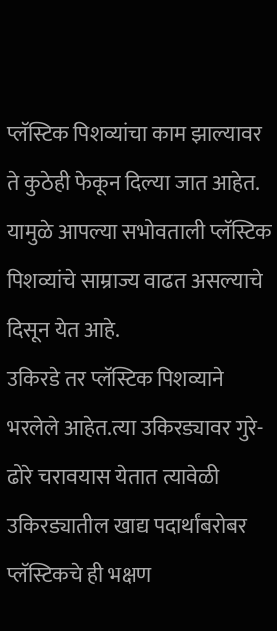प्लॅस्टिक पिशव्यांचा काम झाल्यावर ते कुठेही फेकून दिल्या जात आहेत. यामुळे आपल्या सभोवताली प्लॅस्टिक पिशव्यांचे साम्राज्य वाढत असल्याचे दिसून येत आहे.
उकिरडे तर प्लॅस्टिक पिशव्याने भरलेले आहेत.त्या उकिरड्यावर गुरे-ढोरे चरावयास येतात त्यावेळी उकिरड्यातील खाद्य पदार्थांबरोबर प्लॅस्टिकचे ही भक्षण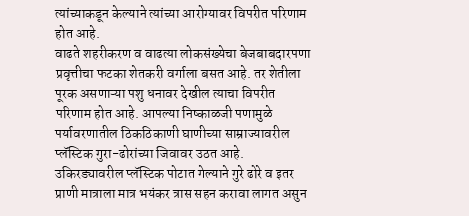त्यांच्याकडून केल्याने त्यांच्या आरोग्यावर विपरीत परिणाम होत आहे.
वाढते शहरीकरण व वाढत्या लोकसंख्येचा बेजबाबदारपणा प्रवृत्तीचा फटका शेतकरी वर्गाला बसत आहे. तर शेतीला पूरक असणाऱ्या पशु धनावर देखील त्याचा विपरीत परिणाम होत आहे. आपल्या निष्काळजी पणामुळे पर्यावरणातील ठिकठिकाणी घाणीच्या साम्राज्यावरील प्लॅस्टिक गुरा-ढोरांच्या जिवावर उठत आहे. उकिरड्यावरील प्लॅस्टिक पोटात गेल्याने गुरे ढोरे व इतर प्राणी मात्राला मात्र भयंकर त्रास सहन करावा लागत असुन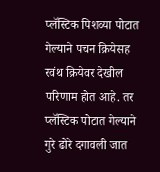प्लॅस्टिक पिशव्या पोटात गेल्याने पचन क्रियेसह रवंथ क्रियेवर देखील परिणाम होत आहे. तर प्लॅस्टिक पोटात गेल्याने गुरे ढोरे दगावली जात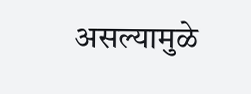असल्यामुळे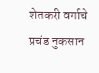शेतकरी वर्गाचे प्रचंड नुकसान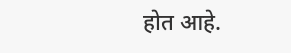होत आहे.